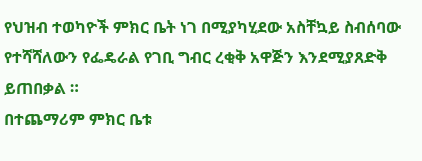የህዝብ ተወካዮች ምክር ቤት ነገ በሚያካሂደው አስቸኳይ ስብሰባው የተሻሻለውን የፌዴራል የገቢ ግብር ረቂቅ አዋጅን እንደሚያጸድቅ ይጠበቃል ።
በተጨማሪም ምክር ቤቱ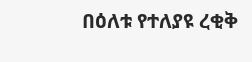በዕለቱ የተለያዩ ረቂቅ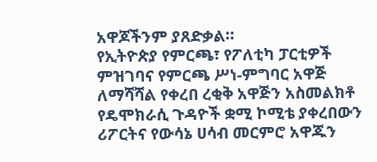አዋጆችንም ያጸድቃል።
የኢትዮጵያ የምርጫ፣ የፖለቲካ ፓርቲዎች ምዝገባና የምርጫ ሥነ-ምግባር አዋጅ ለማሻሻል የቀረበ ረቂቅ አዋጅን አስመልክቶ የዴሞክራሲ ጉዳዮች ቋሚ ኮሚቴ ያቀረበውን ሪፖርትና የውሳኔ ሀሳብ መርምሮ አዋጁን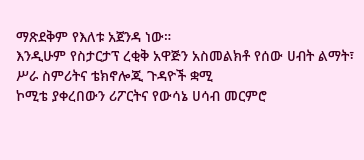ማጽደቅም የእለቱ አጀንዳ ነው።
እንዲሁም የስታርታፕ ረቂቅ አዋጅን አስመልክቶ የሰው ሀብት ልማት፣ ሥራ ስምሪትና ቴክኖሎጂ ጉዳዮች ቋሚ
ኮሚቴ ያቀረበውን ሪፖርትና የውሳኔ ሀሳብ መርምሮ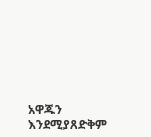አዋጁን እንደሚያጸድቅም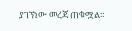ያገኘነው መረጃ ጠቁሟል።